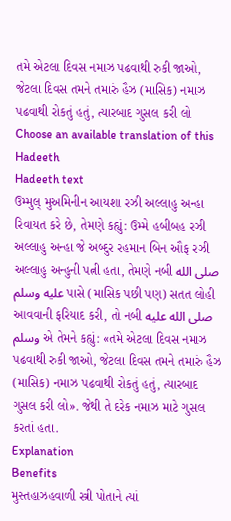તમે એટલા દિવસ નમાઝ પઢવાથી રુકી જાઓ, જેટલા દિવસ તમને તમારું હૈઝ (માસિક) નમાઝ પઢવાથી રોકતું હતું, ત્યારબાદ ગુસલ કરી લો
Choose an available translation of this Hadeeth
Hadeeth text
ઉમ્મુલ્ મુઅમિનીન આયશા રઝી અલ્લાહુ અન્હા રિવાયત કરે છે, તેમણે કહ્યું: ઉમ્મે હબીબહ રઝી અલ્લાહુ અન્હા જે અબ્દુર રહમાન બિન ઔફ રઝી અલ્લાહુ અન્હુની પત્ની હતા, તેમણે નબી صلى الله عليه وسلم પાસે (માસિક પછી પણ) સતત લોહી આવવાની ફરિયાદ કરી, તો નબી صلى الله عليه وسلم એ તેમને કહ્યું: «તમે એટલા દિવસ નમાઝ પઢવાથી રુકી જાઓ, જેટલા દિવસ તમને તમારું હૈઝ (માસિક) નમાઝ પઢવાથી રોકતું હતું, ત્યારબાદ ગુસલ કરી લો». જેથી તે દરેક નમાઝ માટે ગુસલ કરતાં હતા.
Explanation
Benefits
મુસ્તહાઝહવાળી સ્ત્રી પોતાને ત્યાં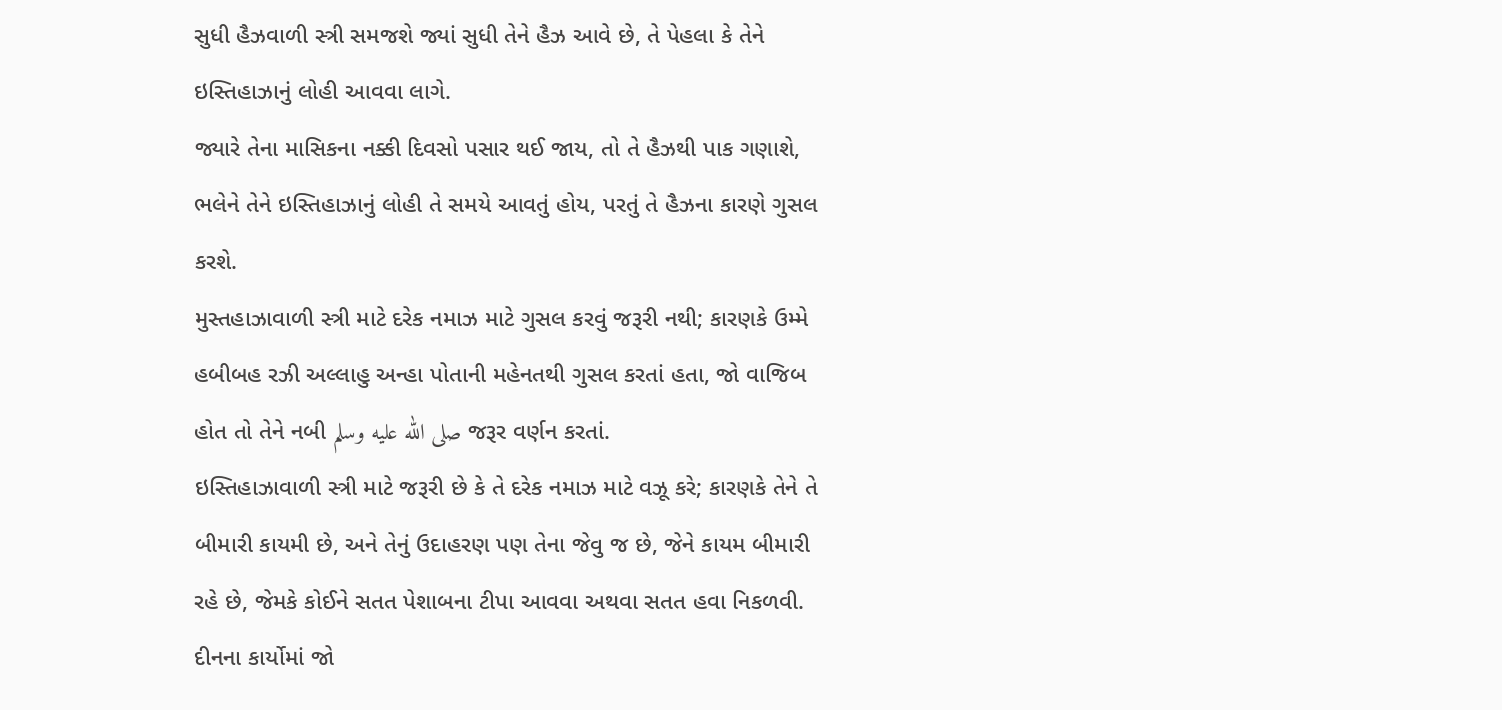સુધી હૈઝવાળી સ્ત્રી સમજશે જ્યાં સુધી તેને હૈઝ આવે છે, તે પેહલા કે તેને ઇસ્તિહાઝાનું લોહી આવવા લાગે.
જ્યારે તેના માસિકના નક્કી દિવસો પસાર થઈ જાય, તો તે હૈઝથી પાક ગણાશે, ભલેને તેને ઇસ્તિહાઝાનું લોહી તે સમયે આવતું હોય, પરતું તે હૈઝના કારણે ગુસલ કરશે.
મુસ્તહાઝાવાળી સ્ત્રી માટે દરેક નમાઝ માટે ગુસલ કરવું જરૂરી નથી; કારણકે ઉમ્મે હબીબહ રઝી અલ્લાહુ અન્હા પોતાની મહેનતથી ગુસલ કરતાં હતા, જો વાજિબ હોત તો તેને નબી صلى الله عليه وسلم જરૂર વર્ણન કરતાં.
ઇસ્તિહાઝાવાળી સ્ત્રી માટે જરૂરી છે કે તે દરેક નમાઝ માટે વઝૂ કરે; કારણકે તેને તે બીમારી કાયમી છે, અને તેનું ઉદાહરણ પણ તેના જેવુ જ છે, જેને કાયમ બીમારી રહે છે, જેમકે કોઈને સતત પેશાબના ટીપા આવવા અથવા સતત હવા નિકળવી.
દીનના કાર્યોમાં જો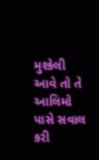મુશ્કેલી આવે તો તે આલિમો પાસે સવાલ કરી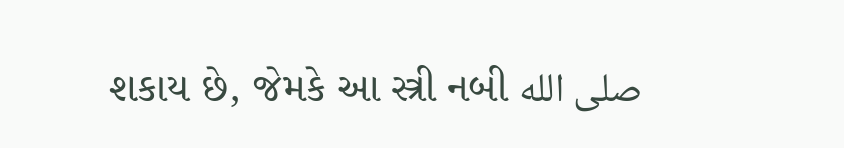શકાય છે, જેમકે આ સ્ત્રી નબી صلى الله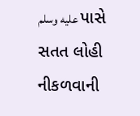عليه وسلم પાસે સતત લોહી નીકળવાની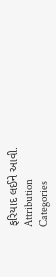ફરિયાદ લઈને આવી.
Attribution
Categories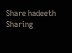Share hadeeth
Sharing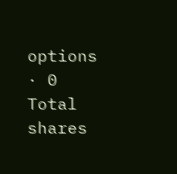options · 0 Total shares